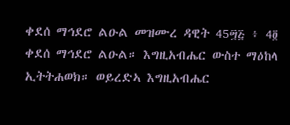ቀደሰ ማኅደሮ ልዑል መዝሙረ ዳዊት 45፵፭ ፥ 4፬ ቀደሰ ማኅደሮ ልዑል። እግዚአብሔር ውስተ ማዕከላ ኢትትሐወክ። ወይረድኣ እግዚአብሔር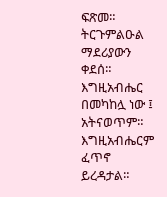ፍጽመ። ትርጉምልዑል ማደሪያውን ቀደሰ። እግዚአብሔር በመካከሏ ነው ፤ አትናወጥም። እግዚአብሔርም ፈጥኖ ይረዳታል።